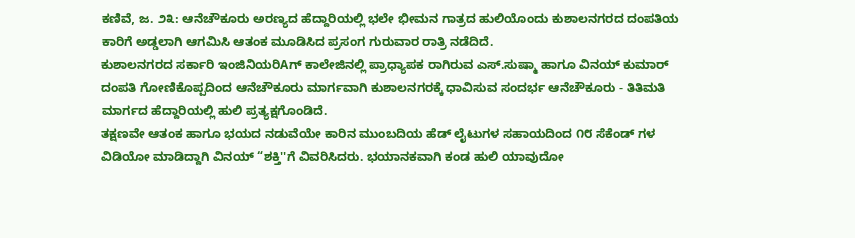ಕಣಿವೆ, ಜ. ೨೩: ಆನೆಚೌಕೂರು ಅರಣ್ಯದ ಹೆದ್ದಾರಿಯಲ್ಲಿ ಭಲೇ ಭೀಮನ ಗಾತ್ರದ ಹುಲಿಯೊಂದು ಕುಶಾಲನಗರದ ದಂಪತಿಯ ಕಾರಿಗೆ ಅಡ್ಡಲಾಗಿ ಆಗಮಿಸಿ ಆತಂಕ ಮೂಡಿಸಿದ ಪ್ರಸಂಗ ಗುರುವಾರ ರಾತ್ರಿ ನಡೆದಿದೆ.
ಕುಶಾಲನಗರದ ಸರ್ಕಾರಿ ಇಂಜಿನಿಯರಿAಗ್ ಕಾಲೇಜಿನಲ್ಲಿ ಪ್ರಾಧ್ಯಾಪಕ ರಾಗಿರುವ ಎಸ್.ಸುಷ್ಮಾ ಹಾಗೂ ವಿನಯ್ ಕುಮಾರ್ ದಂಪತಿ ಗೋಣಿಕೊಪ್ಪದಿಂದ ಆನೆಚೌಕೂರು ಮಾರ್ಗವಾಗಿ ಕುಶಾಲನಗರಕ್ಕೆ ಧಾವಿಸುವ ಸಂದರ್ಭ ಆನೆಚೌಕೂರು - ತಿತಿಮತಿ ಮಾರ್ಗದ ಹೆದ್ದಾರಿಯಲ್ಲಿ ಹುಲಿ ಪ್ರತ್ಯಕ್ಷಗೊಂಡಿದೆ.
ತಕ್ಷಣವೇ ಆತಂಕ ಹಾಗೂ ಭಯದ ನಡುವೆಯೇ ಕಾರಿನ ಮುಂಬದಿಯ ಹೆಡ್ ಲೈಟುಗಳ ಸಹಾಯದಿಂದ ೧೮ ಸೆಕೆಂಡ್ ಗಳ ವಿಡಿಯೋ ಮಾಡಿದ್ದಾಗಿ ವಿನಯ್ “ಶಕ್ತಿ''ಗೆ ವಿವರಿಸಿದರು. ಭಯಾನಕವಾಗಿ ಕಂಡ ಹುಲಿ ಯಾವುದೋ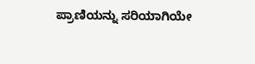ಪ್ರಾಣಿಯನ್ನು ಸರಿಯಾಗಿಯೇ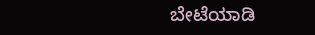ಬೇಟೆಯಾಡಿ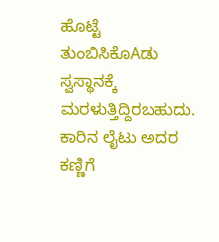ಹೊಟ್ಟೆ ತುಂಬಿಸಿಕೊAಡು ಸ್ವಸ್ಥಾನಕ್ಕೆ ಮರಳುತ್ತಿದ್ದಿರಬಹುದು. ಕಾರಿನ ಲೈಟು ಅದರ ಕಣ್ಣಿಗೆ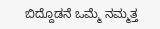ಬಿದ್ದೊಡನೆ ಒಮ್ಮೆ ನಮ್ಮತ್ತ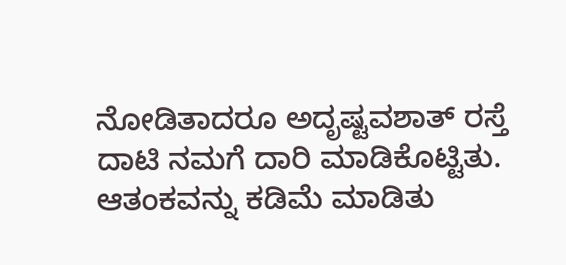ನೋಡಿತಾದರೂ ಅದೃಷ್ಟವಶಾತ್ ರಸ್ತೆ ದಾಟಿ ನಮಗೆ ದಾರಿ ಮಾಡಿಕೊಟ್ಟಿತು. ಆತಂಕವನ್ನು ಕಡಿಮೆ ಮಾಡಿತು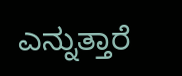ಎನ್ನುತ್ತಾರೆ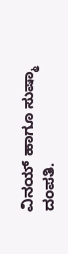ವಿನಯ್ ಹಾಗೂ ಸುಷ್ಮಾ ದಂಪತಿ.